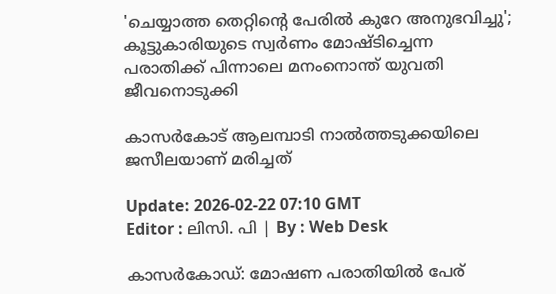'ചെയ്യാത്ത തെറ്റിന്റെ പേരിൽ കുറേ അനുഭവിച്ചു'; കൂട്ടുകാരിയുടെ സ്വര്‍ണം മോഷ്ടിച്ചെന്ന പരാതിക്ക് പിന്നാലെ മനംനൊന്ത് യുവതി ജീവനൊടുക്കി

കാസർകോട് ആലമ്പാടി നാൽത്തടുക്കയിലെ ജസീലയാണ് മരിച്ചത്

Update: 2026-02-22 07:10 GMT
Editor : ലിസി. പി | By : Web Desk

കാസര്‍കോഡ്: മോഷണ പരാതിയിൽ പേര്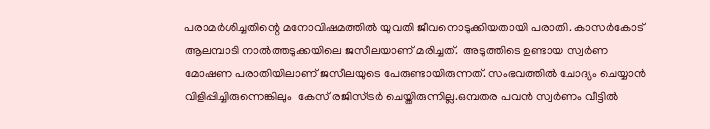പരാമർശിച്ചതിന്റെ മനോവിഷമത്തിൽ യുവതി ജീവനൊടുക്കിയതായി പരാതി. കാസർകോട് ആലമ്പാടി നാൽത്തടുക്കയിലെ ജസീലയാണ് മരിച്ചത്.  അടുത്തിടെ ഉണ്ടായ സ്വർണ മോഷണ പരാതിയിലാണ് ജസീലയുടെ പേരുണ്ടായിരുന്നത്. സംഭവത്തിൽ ചോദ്യം ചെയ്യാൻ വിളിപ്പിച്ചിരുന്നെങ്കിലും  കേസ് രജിസ്ട്രർ ചെയ്തിരുന്നില്ല.ഒമ്പതര പവൻ സ്വർണം വീട്ടിൽ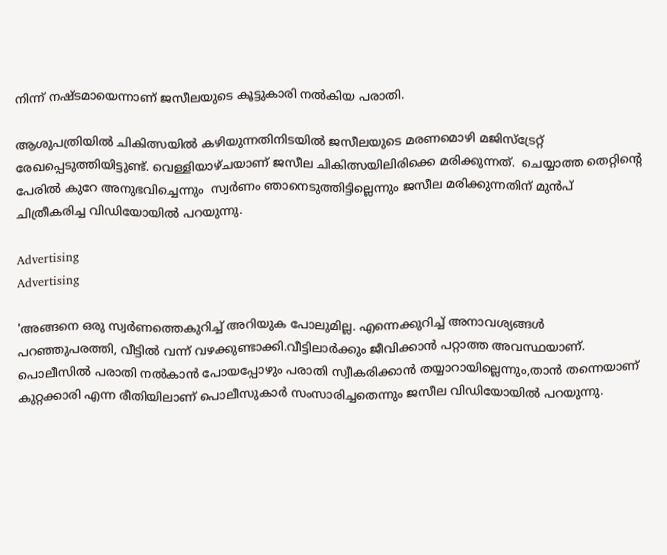നിന്ന് നഷ്ടമായെന്നാണ് ജസീലയുടെ കൂട്ടുകാരി നൽകിയ പരാതി.

ആശുപത്രിയിൽ ചികിത്സയിൽ കഴിയുന്നതിനിടയിൽ ജസീലയുടെ മരണമൊഴി മജിസ്ട്രേറ്റ് രേഖപ്പെടുത്തിയിട്ടുണ്ട്. വെള്ളിയാഴ്ചയാണ് ജസീല ചികിത്സയിലിരിക്കെ മരിക്കുന്നത്.  ചെയ്യാത്ത തെറ്റിന്റെ പേരിൽ കുറേ അനുഭവിച്ചെന്നും  സ്വർണം ഞാനെടുത്തിട്ടില്ലെന്നും ജസീല മരിക്കുന്നതിന് മുൻപ് ചിത്രീകരിച്ച വിഡിയോയിൽ പറയുന്നു.

Advertising
Advertising

'അങ്ങനെ ഒരു സ്വർണത്തെകുറിച്ച് അറിയുക പോലുമില്ല. എന്നെക്കുറിച്ച് അനാവശ്യങ്ങള്‍ പറഞ്ഞുപരത്തി, വീട്ടിൽ വന്ന് വഴക്കുണ്ടാക്കി.വീട്ടിലാര്‍ക്കും ജീവിക്കാന്‍ പറ്റാത്ത അവസ്ഥയാണ്.  പൊലീസിൽ പരാതി നൽകാൻ പോയപ്പോഴും പരാതി സ്വീകരിക്കാൻ തയ്യാറായില്ലെന്നും,താൻ തന്നെയാണ് കുറ്റക്കാരി എന്ന രീതിയിലാണ് പൊലീസുകാർ സംസാരിച്ചതെന്നും ജസീല വിഡിയോയിൽ പറയുന്നു.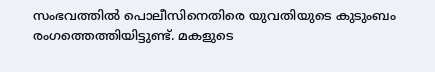സംഭവത്തില്‍ പൊലീസിനെതിരെ യുവതിയുടെ കുടുംബം രംഗത്തെത്തിയിട്ടുണ്ട്. മകളുടെ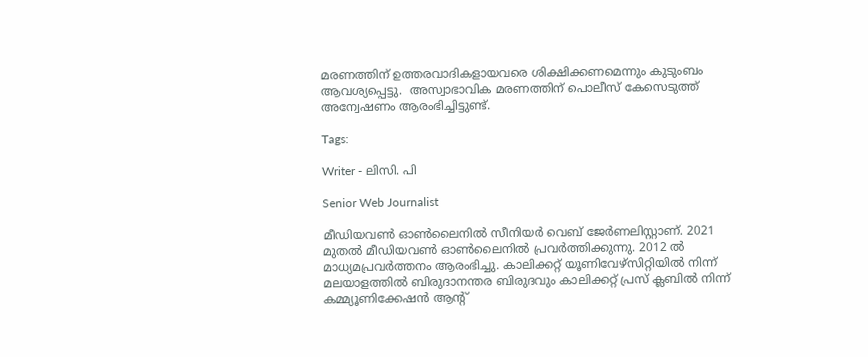മരണത്തിന് ഉത്തരവാദികളായവരെ ശിക്ഷിക്കണമെന്നും കുടുംബം ആവശ്യപ്പെട്ടു.  അസ്വാഭാവിക മരണത്തിന് പൊലീസ് കേസെടുത്ത് അന്വേഷണം ആരംഭിച്ചിട്ടുണ്ട്.

Tags:

Writer - ലിസി. പി

Senior Web Journalist

മീഡിയവൺ ഓൺലൈനിൽ സീനിയർ വെബ് ജേർണലിസ്റ്റാണ്. 2021 മുതൽ മീഡിയവൺ ഓൺലൈനിൽ പ്രവർത്തിക്കുന്നു. 2012 ല്‍ മാധ്യമപ്രവര്‍ത്തനം ആരംഭിച്ചു. കാലിക്കറ്റ് യൂണിവേഴ്‌സിറ്റിയിൽ നിന്ന് മലയാളത്തിൽ ബിരുദാനന്തര ബിരുദവും കാലിക്കറ്റ് പ്രസ് ക്ലബിൽ നിന്ന് കമ്മ്യൂണിക്കേഷൻ ആന്റ്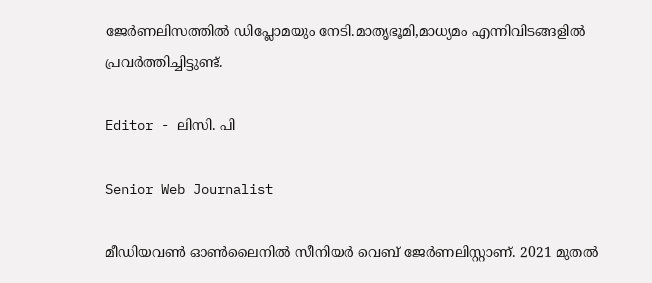ജേർണലിസത്തിൽ ഡിപ്ലോമയും നേടി.മാതൃഭൂമി,മാധ്യമം എന്നിവിടങ്ങളിൽ പ്രവർത്തിച്ചിട്ടുണ്ട്.

Editor - ലിസി. പി

Senior Web Journalist

മീഡിയവൺ ഓൺലൈനിൽ സീനിയർ വെബ് ജേർണലിസ്റ്റാണ്. 2021 മുതൽ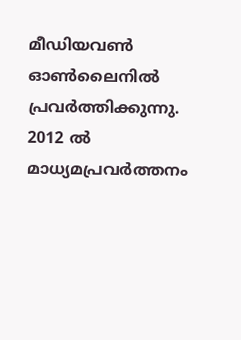മീഡിയവൺ ഓൺലൈനിൽ പ്രവർത്തിക്കുന്നു. 2012 ല്‍ മാധ്യമപ്രവര്‍ത്തനം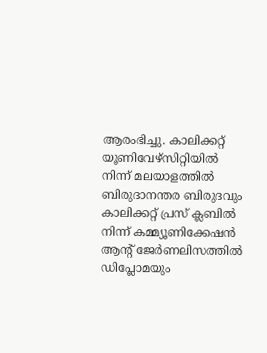ആരംഭിച്ചു. കാലിക്കറ്റ് യൂണിവേഴ്‌സിറ്റിയിൽ നിന്ന് മലയാളത്തിൽ ബിരുദാനന്തര ബിരുദവും കാലിക്കറ്റ് പ്രസ് ക്ലബിൽ നിന്ന് കമ്മ്യൂണിക്കേഷൻ ആന്റ് ജേർണലിസത്തിൽ ഡിപ്ലോമയും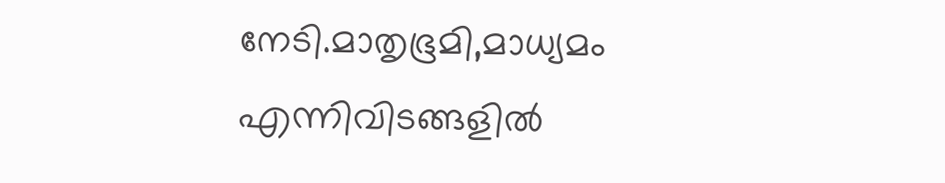നേടി.മാതൃഭൂമി,മാധ്യമം എന്നിവിടങ്ങളിൽ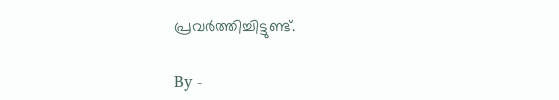പ്രവർത്തിച്ചിട്ടുണ്ട്.

By -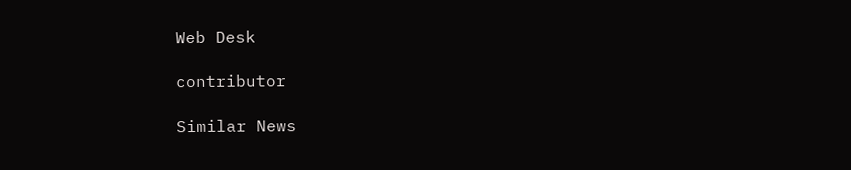Web Desk

contributor

Similar News